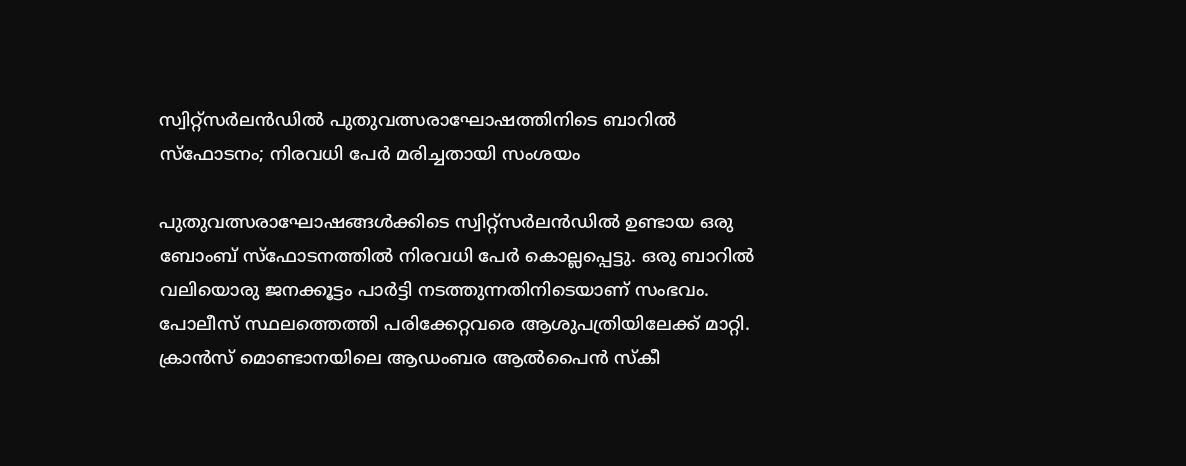സ്വിറ്റ്‌സർലൻഡിൽ പുതുവത്സരാഘോഷത്തിനിടെ ബാറിൽ സ്‌ഫോടനം; നിരവധി പേർ മരിച്ചതായി സംശയം

പുതുവത്സരാഘോഷങ്ങൾക്കിടെ സ്വിറ്റ്സർലൻഡിൽ ഉണ്ടായ ഒരു ബോംബ് സ്ഫോടനത്തിൽ നിരവധി പേർ കൊല്ലപ്പെട്ടു. ഒരു ബാറിൽ വലിയൊരു ജനക്കൂട്ടം പാർട്ടി നടത്തുന്നതിനിടെയാണ് സംഭവം. പോലീസ് സ്ഥലത്തെത്തി പരിക്കേറ്റവരെ ആശുപത്രിയിലേക്ക് മാറ്റി. ക്രാൻസ് മൊണ്ടാനയിലെ ആഡംബര ആൽപൈൻ സ്കീ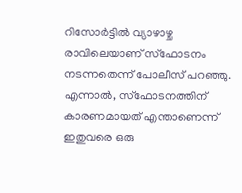റിസോർട്ടിൽ വ്യാഴാഴ്ച രാവിലെയാണ് സ്ഫോടനം നടന്നതെന്ന് പോലീസ് പറഞ്ഞു. എന്നാല്‍, സ്ഫോടനത്തിന് കാരണമായത് എന്താണെന്ന് ഇതുവരെ ഒരു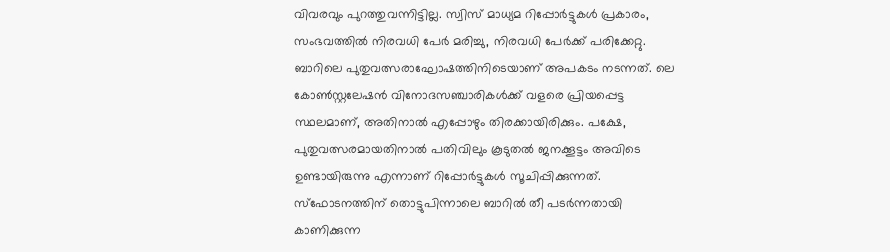വിവരവും പുറത്തുവന്നിട്ടില്ല. സ്വിസ് മാധ്യമ റിപ്പോർട്ടുകൾ പ്രകാരം, സംഭവത്തിൽ നിരവധി പേർ മരിച്ചു, നിരവധി പേർക്ക് പരിക്കേറ്റു. ബാറിലെ പുതുവത്സരാഘോഷത്തിനിടെയാണ് അപകടം നടന്നത്. ലെ കോൺസ്റ്റലേഷൻ വിനോദസഞ്ചാരികൾക്ക് വളരെ പ്രിയപ്പെട്ട സ്ഥലമാണ്, അതിനാൽ എപ്പോഴും തിരക്കായിരിക്കും. പക്ഷേ, പുതുവത്സരമായതിനാൽ പതിവിലും കൂടുതൽ ജനക്കൂട്ടം അവിടെ ഉണ്ടായിരുന്നു എന്നാണ് റിപ്പോര്‍ട്ടുകള്‍ സൂചിപ്പിക്കുന്നത്. സ്ഫോടനത്തിന് തൊട്ടുപിന്നാലെ ബാറിൽ തീ പടർന്നതായി കാണിക്കുന്ന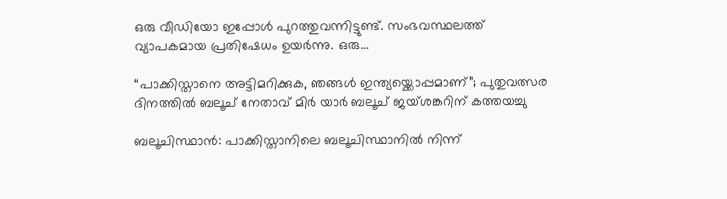ഒരു വീഡിയോ ഇപ്പോൾ പുറത്തുവന്നിട്ടുണ്ട്. സംഭവസ്ഥലത്ത് വ്യാപകമായ പ്രതിഷേധം ഉയർന്നു. ഒരു…

“പാക്കിസ്താനെ അട്ടിമറിക്കുക, ഞങ്ങള്‍ ഇന്ത്യയ്ക്കൊപ്പമാണ്”; പുതുവത്സര ദിനത്തിൽ ബലൂച് നേതാവ് മിർ യാർ ബലൂച് ജയ്ശങ്കറിന് കത്തയച്ചു

ബലൂചിസ്ഥാൻ: പാക്കിസ്താനിലെ ബലൂചിസ്ഥാനിൽ നിന്ന്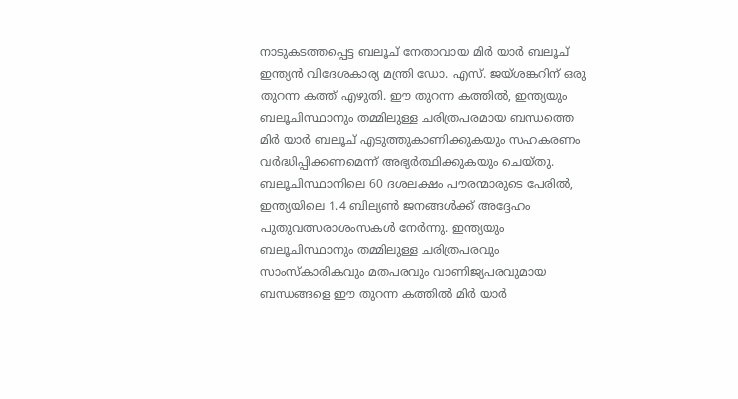നാടുകടത്തപ്പെട്ട ബലൂച് നേതാവായ മിർ യാർ ബലൂച് ഇന്ത്യൻ വിദേശകാര്യ മന്ത്രി ഡോ. എസ്. ജയ്ശങ്കറിന് ഒരു തുറന്ന കത്ത് എഴുതി. ഈ തുറന്ന കത്തിൽ, ഇന്ത്യയും ബലൂചിസ്ഥാനും തമ്മിലുള്ള ചരിത്രപരമായ ബന്ധത്തെ മിർ യാർ ബലൂച് എടുത്തുകാണിക്കുകയും സഹകരണം വർദ്ധിപ്പിക്കണമെന്ന് അഭ്യർത്ഥിക്കുകയും ചെയ്തു. ബലൂചിസ്ഥാനിലെ 60 ദശലക്ഷം പൗരന്മാരുടെ പേരിൽ, ഇന്ത്യയിലെ 1.4 ബില്യൺ ജനങ്ങൾക്ക് അദ്ദേഹം പുതുവത്സരാശംസകൾ നേർന്നു. ഇന്ത്യയും ബലൂചിസ്ഥാനും തമ്മിലുള്ള ചരിത്രപരവും സാംസ്കാരികവും മതപരവും വാണിജ്യപരവുമായ ബന്ധങ്ങളെ ഈ തുറന്ന കത്തിൽ മിർ യാർ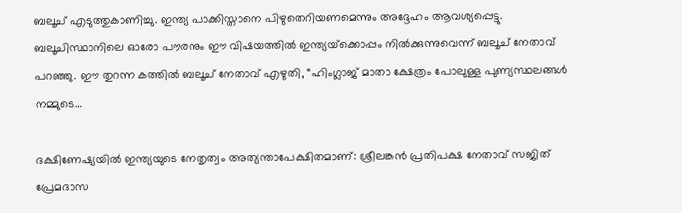ബലൂച് എടുത്തുകാണിച്ചു. ഇന്ത്യ പാക്കിസ്താനെ പിഴുതെറിയണമെന്നും അദ്ദേഹം ആവശ്യപ്പെട്ടു. ബലൂചിസ്ഥാനിലെ ഓരോ പൗരനും ഈ വിഷയത്തിൽ ഇന്ത്യയ്‌ക്കൊപ്പം നിൽക്കുന്നുവെന്ന് ബലൂച് നേതാവ് പറഞ്ഞു. ഈ തുറന്ന കത്തിൽ ബലൂച് നേതാവ് എഴുതി, “ഹിംഗ്ലാജ് മാതാ ക്ഷേത്രം പോലുള്ള പുണ്യസ്ഥലങ്ങൾ നമ്മുടെ…

ദക്ഷിണേഷ്യയിൽ ഇന്ത്യയുടെ നേതൃത്വം അത്യന്താപേക്ഷിതമാണ്: ശ്രീലങ്കൻ പ്രതിപക്ഷ നേതാവ് സജിത് പ്രേമദാസ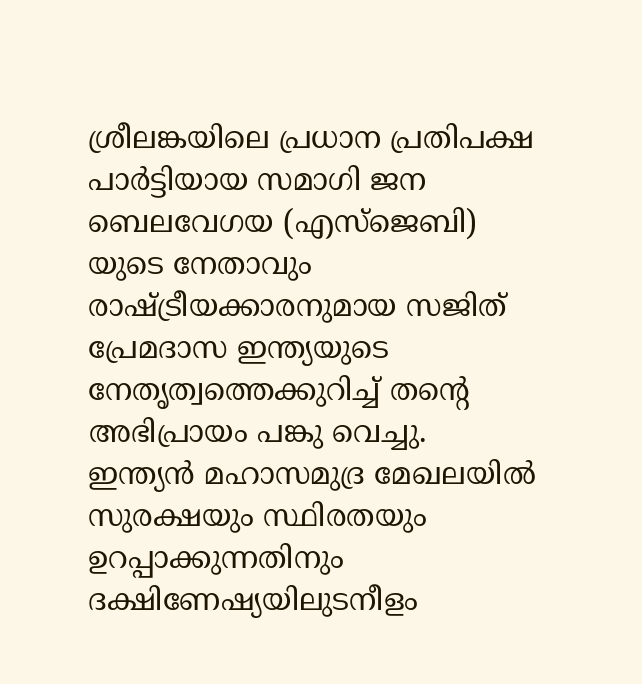ശ്രീലങ്കയിലെ പ്രധാന പ്രതിപക്ഷ പാർട്ടിയായ സമാഗി ജന ബെലവേഗയ (എസ്‌ജെബി) യുടെ നേതാവും രാഷ്ട്രീയക്കാരനുമായ സജിത് പ്രേമദാസ ഇന്ത്യയുടെ നേതൃത്വത്തെക്കുറിച്ച് തന്റെ അഭിപ്രായം പങ്കു വെച്ചു. ഇന്ത്യൻ മഹാസമുദ്ര മേഖലയിൽ സുരക്ഷയും സ്ഥിരതയും ഉറപ്പാക്കുന്നതിനും ദക്ഷിണേഷ്യയിലുടനീളം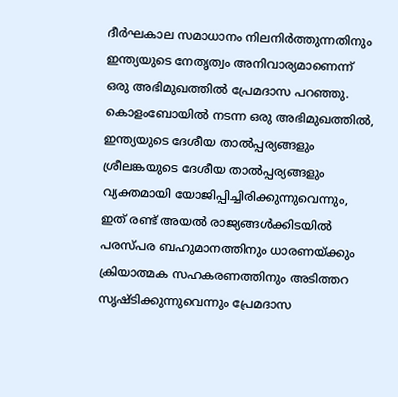ദീർഘകാല സമാധാനം നിലനിർത്തുന്നതിനും ഇന്ത്യയുടെ നേതൃത്വം അനിവാര്യമാണെന്ന് ഒരു അഭിമുഖത്തിൽ പ്രേമദാസ പറഞ്ഞു. കൊളംബോയിൽ നടന്ന ഒരു അഭിമുഖത്തിൽ, ഇന്ത്യയുടെ ദേശീയ താൽപ്പര്യങ്ങളും ശ്രീലങ്കയുടെ ദേശീയ താൽപ്പര്യങ്ങളും വ്യക്തമായി യോജിപ്പിച്ചിരിക്കുന്നുവെന്നും, ഇത് രണ്ട് അയൽ രാജ്യങ്ങൾക്കിടയിൽ പരസ്പര ബഹുമാനത്തിനും ധാരണയ്ക്കും ക്രിയാത്മക സഹകരണത്തിനും അടിത്തറ സൃഷ്ടിക്കുന്നുവെന്നും പ്രേമദാസ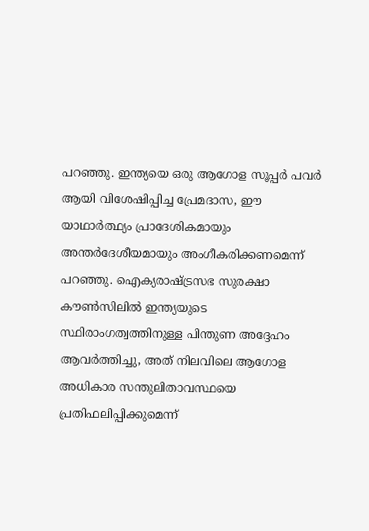പറഞ്ഞു. ഇന്ത്യയെ ഒരു ആഗോള സൂപ്പർ പവർ ആയി വിശേഷിപ്പിച്ച പ്രേമദാസ, ഈ യാഥാർത്ഥ്യം പ്രാദേശികമായും അന്തർദേശീയമായും അംഗീകരിക്കണമെന്ന് പറഞ്ഞു. ഐക്യരാഷ്ട്രസഭ സുരക്ഷാ കൗൺസിലിൽ ഇന്ത്യയുടെ സ്ഥിരാംഗത്വത്തിനുള്ള പിന്തുണ അദ്ദേഹം ആവർത്തിച്ചു, അത് നിലവിലെ ആഗോള അധികാര സന്തുലിതാവസ്ഥയെ പ്രതിഫലിപ്പിക്കുമെന്ന്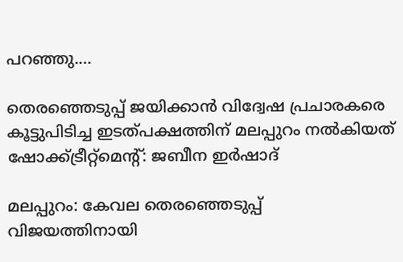പറഞ്ഞു.…

തെരഞ്ഞെടുപ്പ് ജയിക്കാൻ വിദ്വേഷ പ്രചാരകരെ കൂട്ടുപിടിച്ച ഇടത്പക്ഷത്തിന് മലപ്പുറം നൽകിയത് ഷോക്ക്ട്രീറ്റ്മെന്റ്: ജബീന ഇർഷാദ്

മലപ്പുറം: കേവല തെരഞ്ഞെടുപ്പ് വിജയത്തിനായി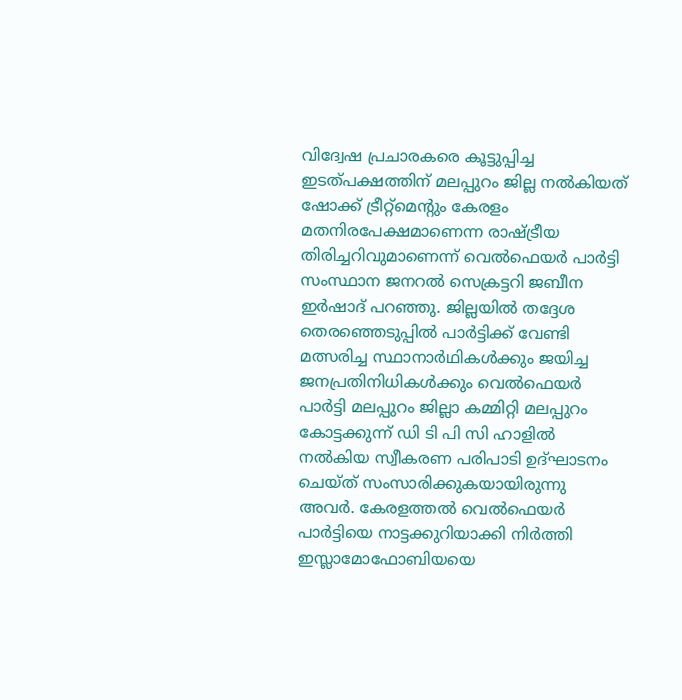വിദ്വേഷ പ്രചാരകരെ കൂട്ടുപ്പിച്ച ഇടത്പക്ഷത്തിന് മലപ്പുറം ജില്ല നൽകിയത് ഷോക്ക് ട്രീറ്റ്മെന്റും കേരളം മതനിരപേക്ഷമാണെന്ന രാഷ്ട്രീയ തിരിച്ചറിവുമാണെന്ന് വെൽഫെയർ പാർട്ടി സംസ്ഥാന ജനറൽ സെക്രട്ടറി ജബീന ഇർഷാദ് പറഞ്ഞു. ജില്ലയിൽ തദ്ദേശ തെരഞ്ഞെടുപ്പിൽ പാർട്ടിക്ക് വേണ്ടി മത്സരിച്ച സ്ഥാനാർഥികൾക്കും ജയിച്ച ജനപ്രതിനിധികൾക്കും വെൽഫെയർ പാർട്ടി മലപ്പുറം ജില്ലാ കമ്മിറ്റി മലപ്പുറം കോട്ടക്കുന്ന് ഡി ടി പി സി ഹാളിൽ നൽകിയ സ്വീകരണ പരിപാടി ഉദ്ഘാടനം ചെയ്ത് സംസാരിക്കുകയായിരുന്നു അവർ. കേരളത്തൽ വെൽഫെയർ പാർട്ടിയെ നാട്ടക്കുറിയാക്കി നിർത്തി ഇസ്ലാമോഫോബിയയെ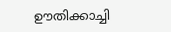ഊതിക്കാച്ചി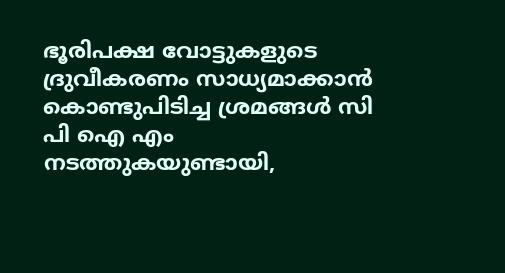ഭൂരിപക്ഷ വോട്ടുകളുടെ ദ്രുവീകരണം സാധ്യമാക്കാൻ കൊണ്ടുപിടിച്ച ശ്രമങ്ങൾ സി പി ഐ എം നടത്തുകയുണ്ടായി,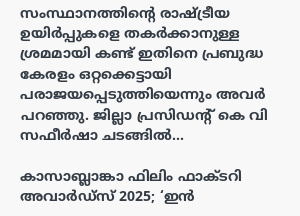സംസ്ഥാനത്തിന്റെ രാഷ്ട്രീയ ഉയിർപ്പുകളെ തകർക്കാനുള്ള ശ്രമമായി കണ്ട് ഇതിനെ പ്രബുദ്ധ കേരളം ഒറ്റക്കെട്ടായി പരാജയപ്പെടുത്തിയെന്നും അവർ പറഞ്ഞു. ജില്ലാ പ്രസിഡന്റ്‌ കെ വി സഫീർഷാ ചടങ്ങിൽ…

കാസാബ്ലാങ്കാ ഫിലിം ഫാക്ടറി അവാർഡ്‌സ് 2025; ‘ഇൻ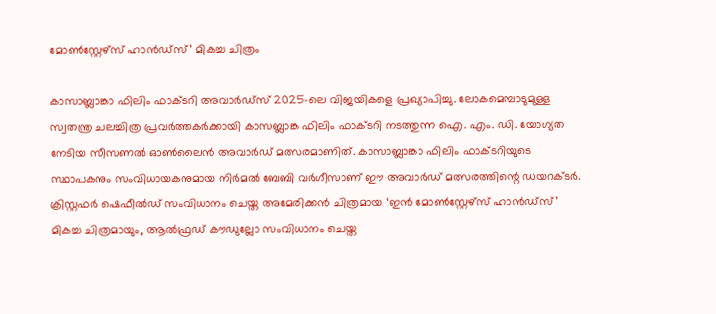മോൺസ്റ്റേഴ്സ് ഹാൻഡ്സ്’ മികച്ച ചിത്രം

കാസാബ്ലാങ്കാ ഫിലിം ഫാക്ടറി അവാർഡ്‌സ് 2025-ലെ വിജയികളെ പ്രഖ്യാപിച്ചു. ലോകമെമ്പാടുമുള്ള സ്വതന്ത്ര ചലച്ചിത്ര പ്രവർത്തകർക്കായി കാസബ്ലാങ്ക ഫിലിം ഫാക്ടറി നടത്തുന്ന ഐ. എം. ഡി. യോഗ്യത നേടിയ സീസണൽ ഓൺലൈൻ അവാർഡ് മത്സരമാണിത്. കാസാബ്ലാങ്കാ ഫിലിം ഫാക്ടറിയുടെ സ്ഥാപകനും സംവിധായകനുമായ നിർമൽ ബേബി വർഗീസാണ് ഈ അവാർഡ് മത്സരത്തിന്റെ ഡയറക്ടർ. ക്രിസ്റ്റഫർ ഷെഫീൽഡ് സംവിധാനം ചെയ്ത അമേരിക്കൻ ചിത്രമായ ‘ഇൻ മോൺസ്റ്റേഴ്സ് ഹാൻഡ്സ്’ മികച്ച ചിത്രമായും, ആൽഫ്രഡ് കൗഡുല്ലോ സംവിധാനം ചെയ്ത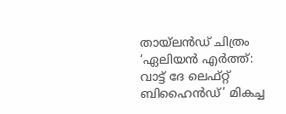തായ്‌ലൻഡ് ചിത്രം  ‘ഏലിയൻ എർത്ത്: വാട്ട് ദേ ലെഫ്റ്റ് ബിഹൈൻഡ്’ മികച്ച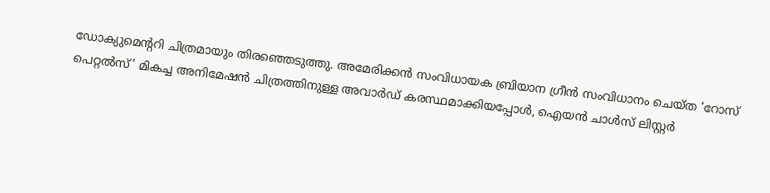ഡോക്യുമെന്ററി ചിത്രമായും തിരഞ്ഞെടുത്തു. അമേരിക്കൻ സംവിധായക ബ്രിയാന ഗ്രീൻ സംവിധാനം ചെയ്ത ‘റോസ് പെറ്റൽസ്’ മികച്ച അനിമേഷൻ ചിത്രത്തിനുള്ള അവാർഡ് കരസ്ഥമാക്കിയപ്പോൾ, ഐയൻ ചാൾസ് ലിസ്റ്റർ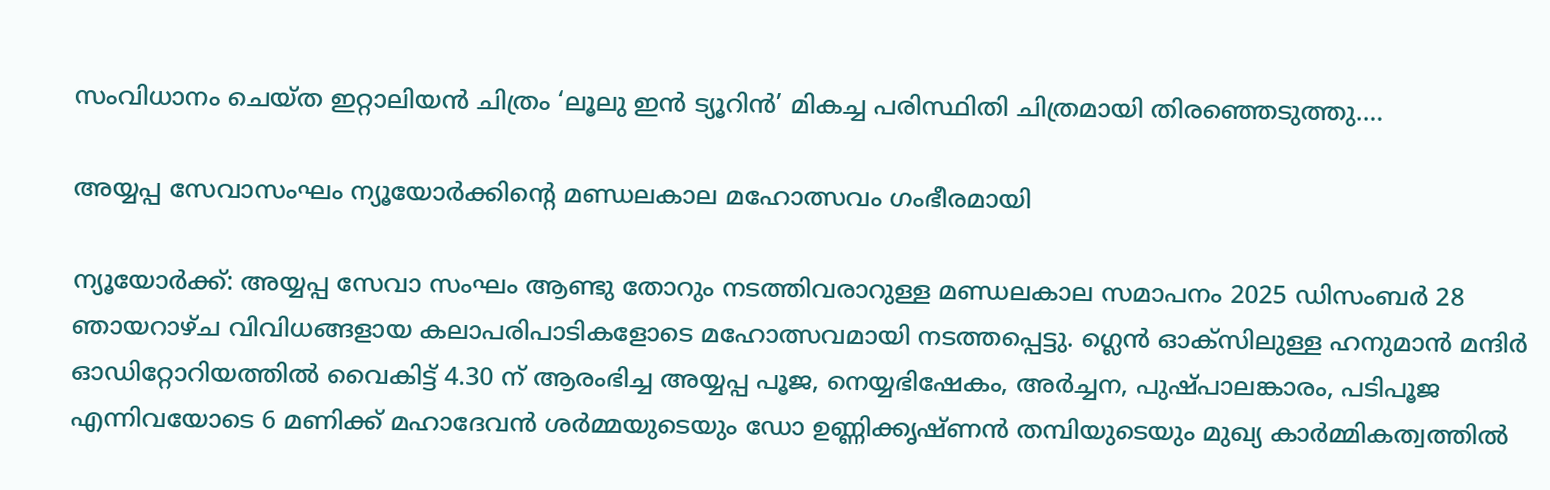സംവിധാനം ചെയ്ത ഇറ്റാലിയൻ ചിത്രം ‘ലൂലു ഇൻ ട്യൂറിൻ’ മികച്ച പരിസ്ഥിതി ചിത്രമായി തിരഞ്ഞെടുത്തു.…

അയ്യപ്പ സേവാസംഘം ന്യൂയോർക്കിന്റെ മണ്ഡലകാല മഹോത്സവം ഗംഭീരമായി

ന്യൂയോർക്ക്: അയ്യപ്പ സേവാ സംഘം ആണ്ടു തോറും നടത്തിവരാറുള്ള മണ്ഡലകാല സമാപനം 2025 ഡിസംബർ 28 ഞായറാഴ്ച വിവിധങ്ങളായ കലാപരിപാടികളോടെ മഹോത്സവമായി നടത്തപ്പെട്ടു. ഗ്ലെൻ ഓക്സിലുള്ള ഹനുമാൻ മന്ദിർ ഓഡിറ്റോറിയത്തിൽ വൈകിട്ട് 4.30 ന് ആരംഭിച്ച അയ്യപ്പ പൂജ, നെയ്യഭിഷേകം, അർച്ചന, പുഷ്പാലങ്കാരം, പടിപൂജ എന്നിവയോടെ 6 മണിക്ക് മഹാദേവൻ ശർമ്മയുടെയും ഡോ ഉണ്ണിക്കൃഷ്ണൻ തമ്പിയുടെയും മുഖ്യ കാർമ്മികത്വത്തിൽ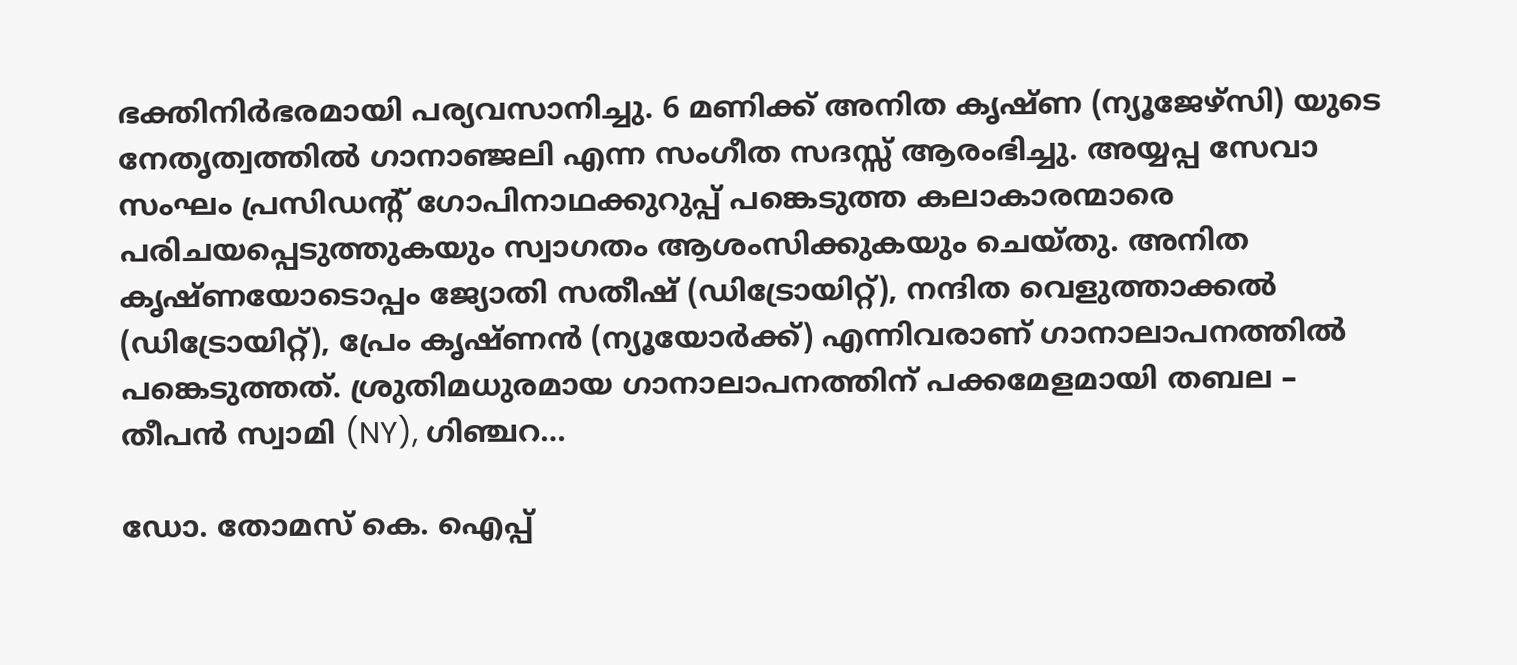ഭക്തിനിർഭരമായി പര്യവസാനിച്ചു. 6 മണിക്ക് അനിത കൃഷ്ണ (ന്യൂജേഴ്സി) യുടെ നേതൃത്വത്തിൽ ഗാനാഞ്ജലി എന്ന സംഗീത സദസ്സ് ആരംഭിച്ചു. അയ്യപ്പ സേവാ സംഘം പ്രസിഡന്റ് ഗോപിനാഥക്കുറുപ്പ് പങ്കെടുത്ത കലാകാരന്മാരെ പരിചയപ്പെടുത്തുകയും സ്വാഗതം ആശംസിക്കുകയും ചെയ്തു. അനിത കൃഷ്ണയോടൊപ്പം ജ്യോതി സതീഷ് (ഡിട്രോയിറ്റ്), നന്ദിത വെളുത്താക്കൽ (ഡിട്രോയിറ്റ്), പ്രേം കൃഷ്ണൻ (ന്യൂയോർക്ക്) എന്നിവരാണ് ഗാനാലാപനത്തിൽ പങ്കെടുത്തത്. ശ്രുതിമധുരമായ ഗാനാലാപനത്തിന് പക്കമേളമായി തബല – തീപൻ സ്വാമി (NY), ഗിഞ്ചറ…

ഡോ. തോമസ് കെ. ഐപ്പ്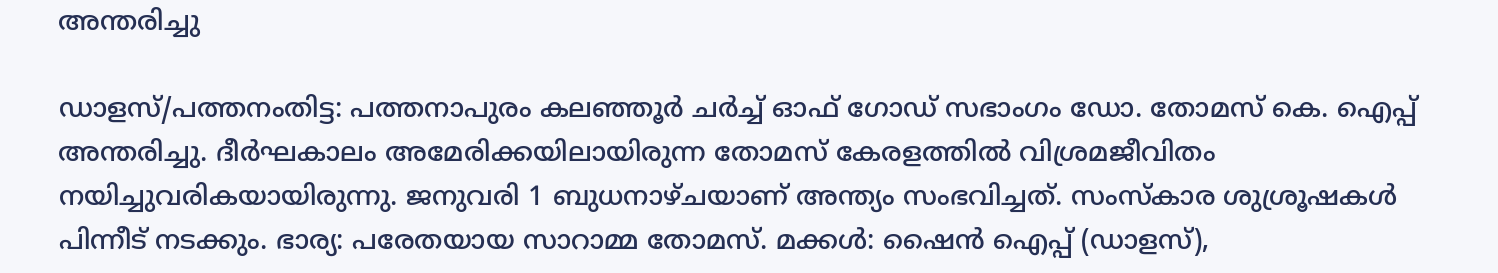അന്തരിച്ചു

ഡാളസ്/പത്തനംതിട്ട: പത്തനാപുരം കലഞ്ഞൂർ ചർച്ച് ഓഫ് ഗോഡ് സഭാംഗം ഡോ. തോമസ് കെ. ഐപ്പ് അന്തരിച്ചു. ദീർഘകാലം അമേരിക്കയിലായിരുന്ന തോമസ് കേരളത്തിൽ വിശ്രമജീവിതം നയിച്ചുവരികയായിരുന്നു. ജനുവരി 1 ബുധനാഴ്ചയാണ് അന്ത്യം സംഭവിച്ചത്. സംസ്‌കാര ശുശ്രൂഷകൾ പിന്നീട് നടക്കും. ഭാര്യ: പരേതയായ സാറാമ്മ തോമസ്. മക്കൾ: ഷൈൻ ഐപ്പ്‌ (ഡാളസ്),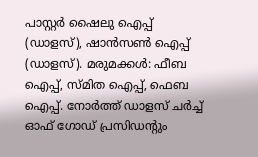പാസ്റ്റർ ഷൈലു ഐപ്പ് (ഡാളസ്), ഷാൻസൺ ഐപ്പ് (ഡാളസ്). മരുമക്കൾ: ഫീബ ഐപ്പ്, സ്മിത ഐപ്പ്, ഫെബ ഐപ്പ്. നോർത്ത് ഡാളസ് ചര്‍ച്ച് ഓഫ് ഗോഡ് പ്രസിഡന്റും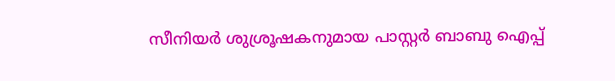സീനിയർ ശുശ്രൂഷകനുമായ പാസ്റ്റർ ബാബു ഐപ്പ്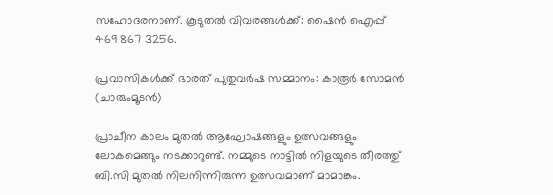സഹോദരനാണ്. കൂടുതൽ വിവരങ്ങൾക്ക്: ഷൈൻ ഐപ്പ് 469 867 3256.

പ്രവാസികൾക്ക് ഭാരത് പുതുവർഷ സമ്മാനം: കാരൂർ സോമൻ (ചാരുംമൂടൻ)

പ്രാചീന കാലം മുതൽ ആഘോഷങ്ങളും ഉത്സവങ്ങളും ലോകമെങ്ങും നടക്കാറുണ്ട്. നമ്മുടെ നാട്ടിൽ നിളയുടെ തീരത്തു് ബി.സി മുതൽ നിലനിന്നിരുന്ന ഉത്സവമാണ് മാമാങ്കം.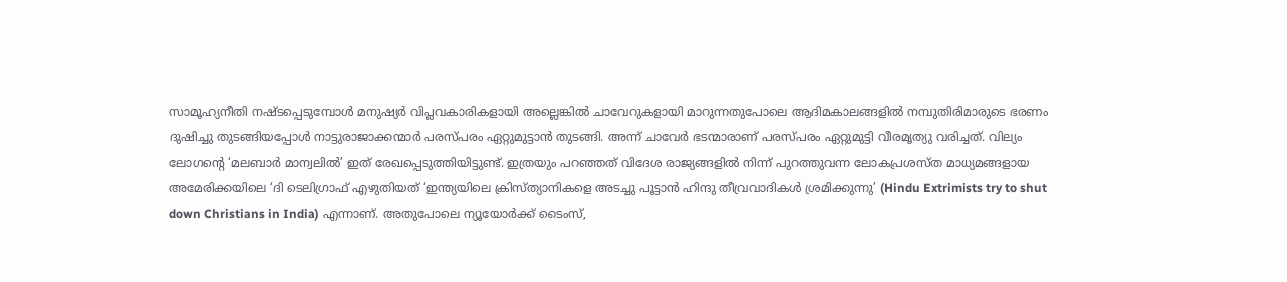സാമൂഹ്യനീതി നഷ്ടപ്പെടുമ്പോൾ മനുഷ്യർ വിപ്ലവകാരികളായി അല്ലെങ്കിൽ ചാവേറുകളായി മാറുന്നതുപോലെ ആദിമകാലങ്ങളിൽ നമ്പുതിരിമാരുടെ ഭരണം ദുഷിച്ചു തുടങ്ങിയപ്പോൾ നാട്ടുരാജാക്കന്മാർ പരസ്പരം ഏറ്റുമുട്ടാൻ തുടങ്ങി. അന്ന് ചാവേർ ഭടന്മാരാണ് പരസ്പരം ഏറ്റുമുട്ടി വീരമൃത്യു വരിച്ചത്. വില്യം ലോഗന്റെ ‘മലബാർ മാന്വലിൽ’ ഇത് രേഖപ്പെടുത്തിയിട്ടുണ്ട്. ഇത്രയും പറഞ്ഞത് വിദേശ രാജ്യങ്ങളിൽ നിന്ന് പുറത്തുവന്ന ലോകപ്രശസ്ത മാധ്യമങ്ങളായ അമേരിക്കയിലെ ‘ദി ടെലിഗ്രാഫ് എഴുതിയത് ‘ഇന്ത്യയിലെ ക്രിസ്ത്യാനികളെ അടച്ചു പൂട്ടാൻ ഹിന്ദു തീവ്രവാദികൾ ശ്രമിക്കുന്നു’ (Hindu Extrimists try to shut down Christians in India) എന്നാണ്. അതുപോലെ ന്യൂയോർക്ക് ടൈംസ്,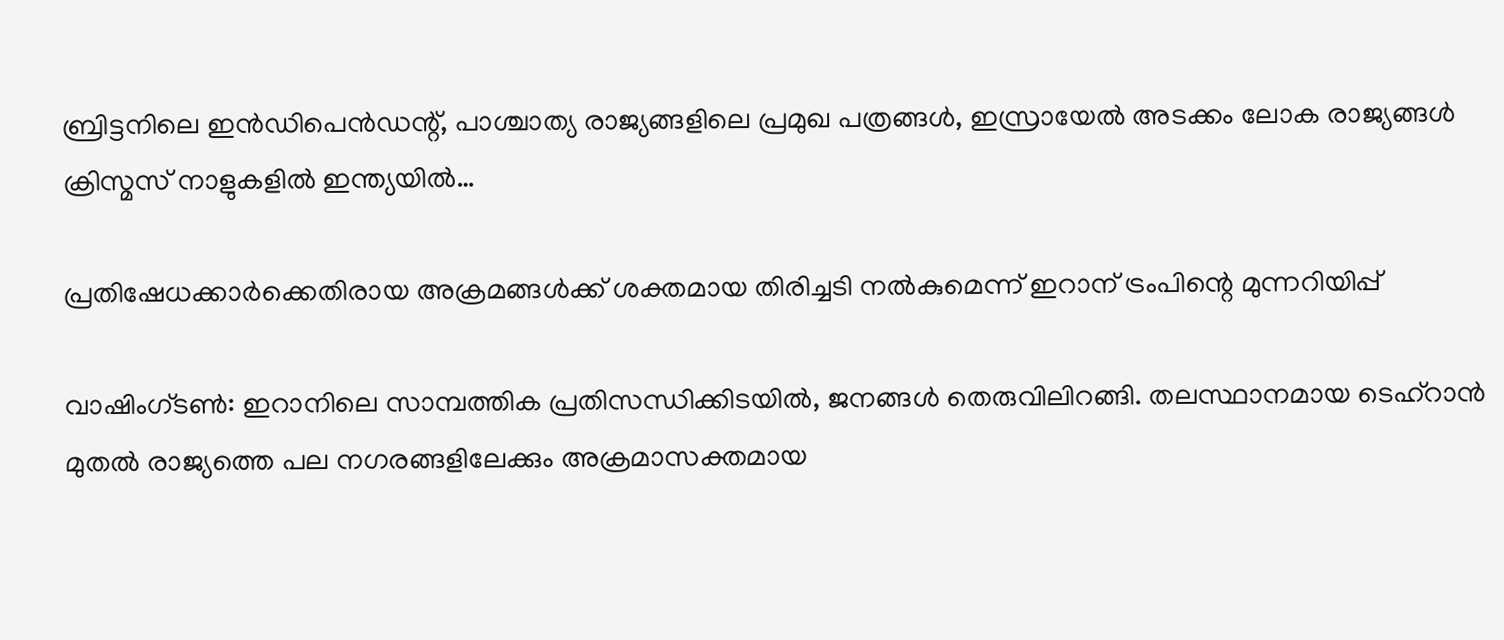ബ്രിട്ടനിലെ ഇൻഡിപെൻഡന്റ്, പാശ്ചാത്യ രാജ്യങ്ങളിലെ പ്രമുഖ പത്രങ്ങൾ, ഇസ്രായേൽ അടക്കം ലോക രാജ്യങ്ങൾ ക്രിസ്മസ് നാളുകളിൽ ഇന്ത്യയിൽ…

പ്രതിഷേധക്കാർക്കെതിരായ അക്രമങ്ങൾക്ക് ശക്തമായ തിരിച്ചടി നൽകുമെന്ന് ഇറാന് ട്രം‌പിന്റെ മുന്നറിയിപ്പ്

വാഷിംഗ്ടണ്‍: ഇറാനിലെ സാമ്പത്തിക പ്രതിസന്ധിക്കിടയിൽ, ജനങ്ങൾ തെരുവിലിറങ്ങി. തലസ്ഥാനമായ ടെഹ്‌റാൻ മുതൽ രാജ്യത്തെ പല നഗരങ്ങളിലേക്കും അക്രമാസക്തമായ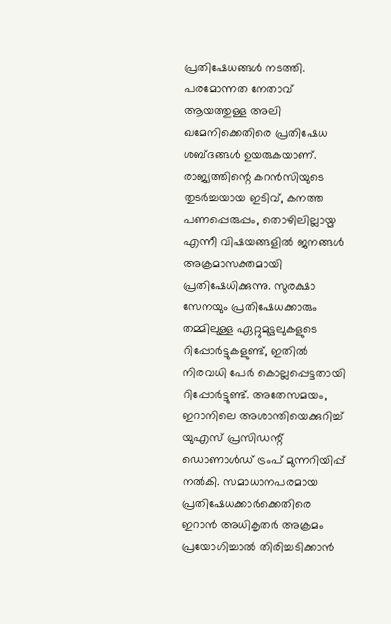പ്രതിഷേധങ്ങൾ നടത്തി. പരമോന്നത നേതാവ് ആയത്തുള്ള അലി ഖമേനിക്കെതിരെ പ്രതിഷേധ ശബ്ദങ്ങൾ ഉയരുകയാണ്. രാജ്യത്തിന്റെ കറൻസിയുടെ തുടർച്ചയായ ഇടിവ്, കനത്ത പണപ്പെരുപ്പം, തൊഴിലില്ലായ്മ എന്നീ വിഷയങ്ങളിൽ ജനങ്ങൾ അക്രമാസക്തമായി പ്രതിഷേധിക്കുന്നു. സുരക്ഷാ സേനയും പ്രതിഷേധക്കാരും തമ്മിലുള്ള ഏറ്റുമുട്ടലുകളുടെ റിപ്പോർട്ടുകളുണ്ട്, ഇതിൽ നിരവധി പേർ കൊല്ലപ്പെട്ടതായി റിപ്പോർട്ടുണ്ട്. അതേസമയം, ഇറാനിലെ അശാന്തിയെക്കുറിച്ച് യുഎസ് പ്രസിഡന്റ് ഡൊണാൾഡ് ട്രംപ് മുന്നറിയിപ്പ് നൽകി. സമാധാനപരമായ പ്രതിഷേധക്കാർക്കെതിരെ ഇറാൻ അധികൃതർ അക്രമം പ്രയോഗിച്ചാൽ തിരിച്ചടിക്കാൻ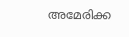അമേരിക്ക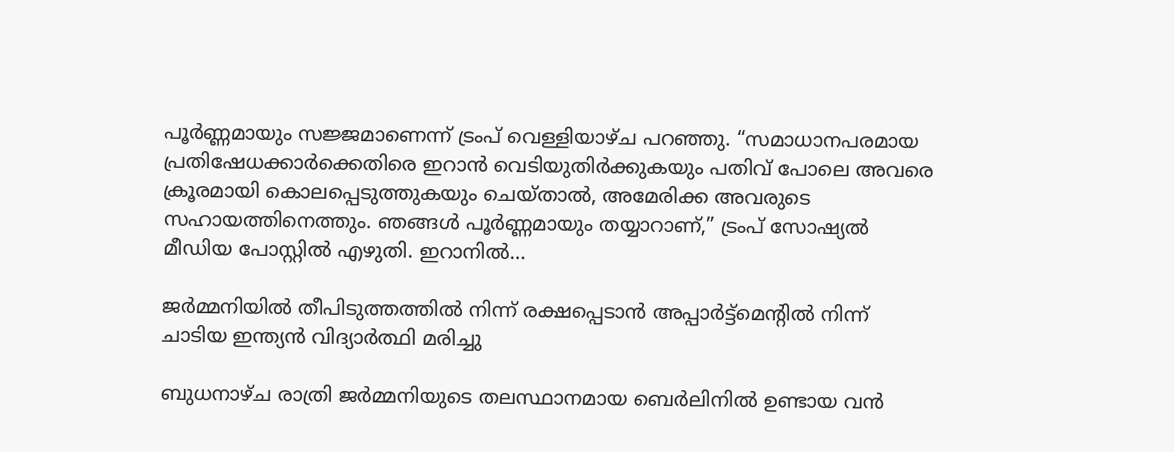പൂർണ്ണമായും സജ്ജമാണെന്ന് ട്രംപ് വെള്ളിയാഴ്ച പറഞ്ഞു. “സമാധാനപരമായ പ്രതിഷേധക്കാർക്കെതിരെ ഇറാൻ വെടിയുതിർക്കുകയും പതിവ് പോലെ അവരെ ക്രൂരമായി കൊലപ്പെടുത്തുകയും ചെയ്താൽ, അമേരിക്ക അവരുടെ സഹായത്തിനെത്തും. ഞങ്ങൾ പൂർണ്ണമായും തയ്യാറാണ്,” ട്രംപ് സോഷ്യൽ മീഡിയ പോസ്റ്റിൽ എഴുതി. ഇറാനിൽ…

ജർമ്മനിയിൽ തീപിടുത്തത്തിൽ നിന്ന് രക്ഷപ്പെടാൻ അപ്പാർട്ട്മെന്റിൽ നിന്ന് ചാടിയ ഇന്ത്യൻ വിദ്യാർത്ഥി മരിച്ചു

ബുധനാഴ്ച രാത്രി ജർമ്മനിയുടെ തലസ്ഥാനമായ ബെർലിനിൽ ഉണ്ടായ വൻ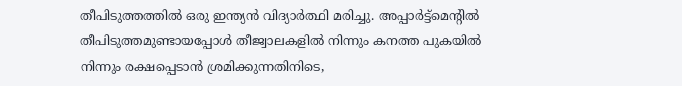തീപിടുത്തത്തിൽ ഒരു ഇന്ത്യൻ വിദ്യാർത്ഥി മരിച്ചു. അപ്പാർട്ട്മെന്റിൽ തീപിടുത്തമുണ്ടായപ്പോള്‍ തീജ്വാലകളിൽ നിന്നും കനത്ത പുകയിൽ നിന്നും രക്ഷപ്പെടാൻ ശ്രമിക്കുന്നതിനിടെ,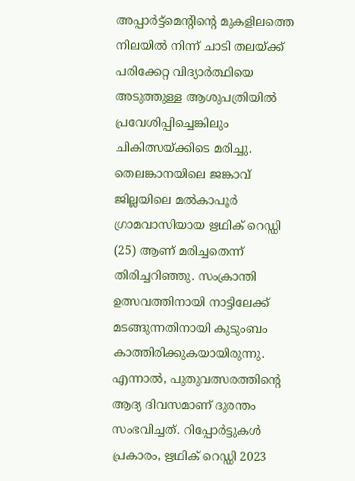അപ്പാർട്ട്മെന്റിന്റെ മുകളിലത്തെ നിലയിൽ നിന്ന് ചാടി തലയ്ക്ക് പരിക്കേറ്റ വിദ്യാര്‍ത്ഥിയെ അടുത്തുള്ള ആശുപത്രിയിൽ പ്രവേശിപ്പിച്ചെങ്കിലും ചികിത്സയ്ക്കിടെ മരിച്ചു. തെലങ്കാനയിലെ ജങ്കാവ് ജില്ലയിലെ മൽകാപൂർ ഗ്രാമവാസിയായ ഋഥിക് റെഡ്ഡി (25) ആണ് മരിച്ചതെന്ന് തിരിച്ചറിഞ്ഞു. സംക്രാന്തി ഉത്സവത്തിനായി നാട്ടിലേക്ക് മടങ്ങുന്നതിനായി കുടുംബം കാത്തിരിക്കുകയായിരുന്നു. എന്നാല്‍, പുതുവത്സരത്തിന്റെ ആദ്യ ദിവസമാണ് ദുരന്തം സംഭവിച്ചത്. റിപ്പോർട്ടുകൾ പ്രകാരം, ഋഥിക് റെഡ്ഡി 2023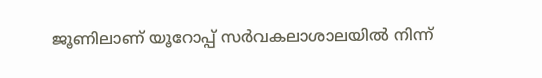ജൂണിലാണ് യൂറോപ്പ് സർവകലാശാലയിൽ നിന്ന്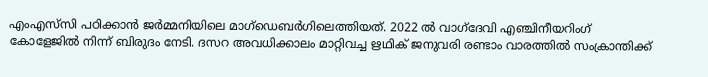എംഎസ്‌സി പഠിക്കാൻ ജർമ്മനിയിലെ മാഗ്ഡെബർഗിലെത്തിയത്. 2022 ൽ വാഗ്ദേവി എഞ്ചിനീയറിംഗ് കോളേജിൽ നിന്ന് ബിരുദം നേടി. ദസറ അവധിക്കാലം മാറ്റിവച്ച ഋഥിക് ജനുവരി രണ്ടാം വാരത്തിൽ സംക്രാന്തിക്ക്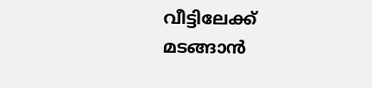വീട്ടിലേക്ക് മടങ്ങാൻ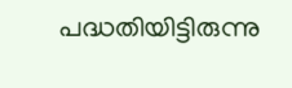പദ്ധതിയിട്ടിരുന്നു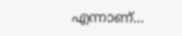എന്നാണ്…